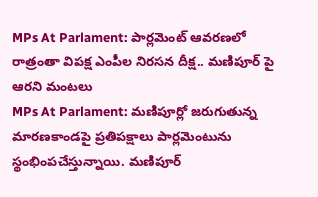MPs At Parlament: పార్లమెంట్ ఆవరణలో రాత్రంతా విపక్ష ఎంపీల నిరసన దీక్ష.. మణిపూర్ పై ఆరని మంటలు
MPs At Parlament: మణిపూర్లో జరుగుతున్న మారణకాండపై ప్రతిపక్షాలు పార్లమెంటును స్థంభింపచేస్తున్నాయి. మణిపూర్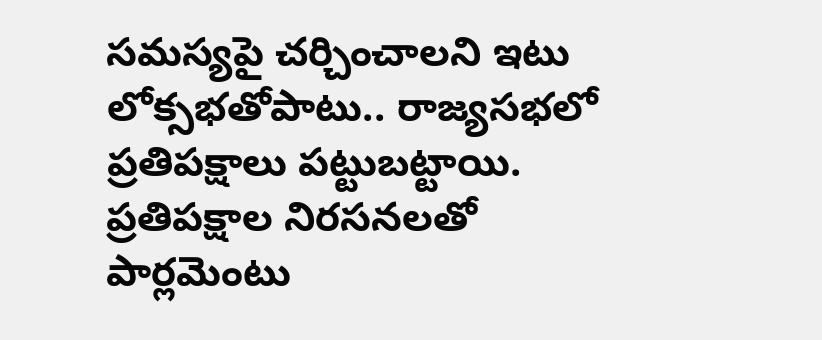సమస్యపై చర్చించాలని ఇటు లోక్సభతోపాటు.. రాజ్యసభలో ప్రతిపక్షాలు పట్టుబట్టాయి. ప్రతిపక్షాల నిరసనలతో పార్లమెంటు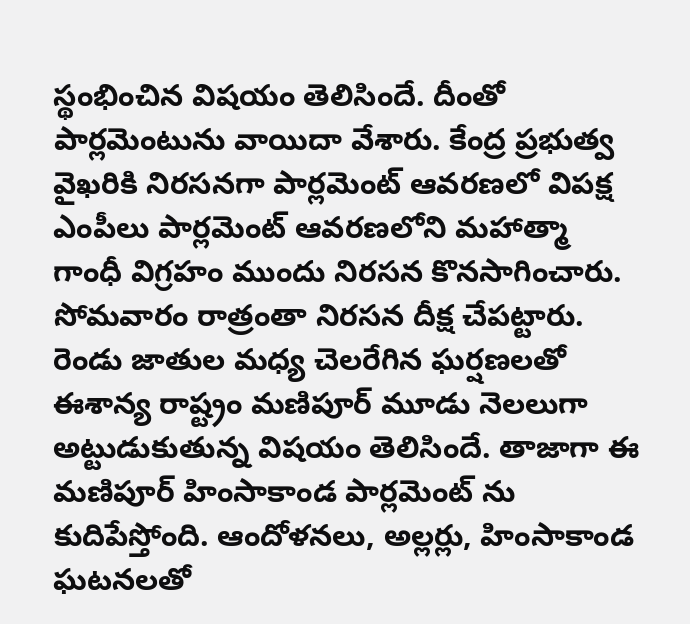స్థంభించిన విషయం తెలిసిందే. దీంతో పార్లమెంటును వాయిదా వేశారు. కేంద్ర ప్రభుత్వ వైఖరికి నిరసనగా పార్లమెంట్ ఆవరణలో విపక్ష ఎంపీలు పార్లమెంట్ ఆవరణలోని మహాత్మా గాంధీ విగ్రహం ముందు నిరసన కొనసాగించారు. సోమవారం రాత్రంతా నిరసన దీక్ష చేపట్టారు. రెండు జాతుల మధ్య చెలరేగిన ఘర్షణలతో ఈశాన్య రాష్ట్రం మణిపూర్ మూడు నెలలుగా అట్టుడుకుతున్న విషయం తెలిసిందే. తాజాగా ఈ మణిపూర్ హింసాకాండ పార్లమెంట్ ను కుదిపేస్తోంది. ఆందోళనలు, అల్లర్లు, హింసాకాండ ఘటనలతో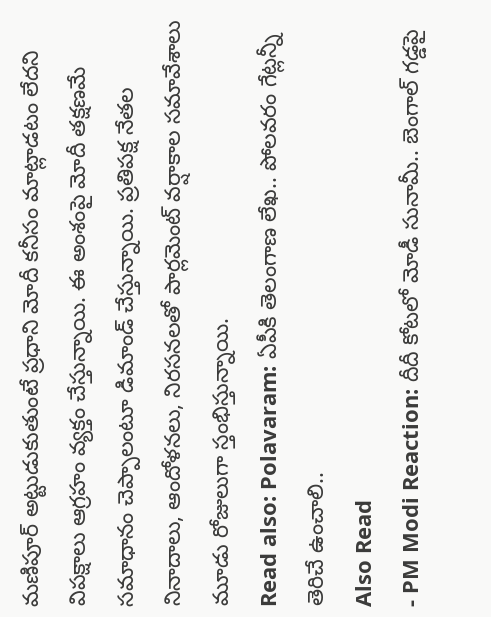మణిపూర్ అట్టుడుకుతుంటే ప్రధాని మోదీ కనీసం మాట్లాడటం లేదని విపక్షాలు ఆగ్రహం వ్యక్తం చేస్తున్నాయి. ఈ అంశంపై మోదీ తక్షణమే సమాధానం చెప్పాలంటూ డిమాండ్ చేస్తున్నాయి. ప్రతిపక్ష నేతల నినాదాలు, ఆందోళనలు, నిరసనలతో పార్లమెంట్ వర్షాకాల సమావేశాలు మూడు రోజులుగా స్తంభిస్తున్నాయి.
Read also: Polavaram: ఏపీకి తెలంగాణ లేఖ.. పోలవరం గేట్లన్నీ తెరిచే ఉంచాలి..
Also Read
- PM Modi Reaction: దీదీ కోటలో మోడీ సునామీ.. బెంగాల్ గడ్డపై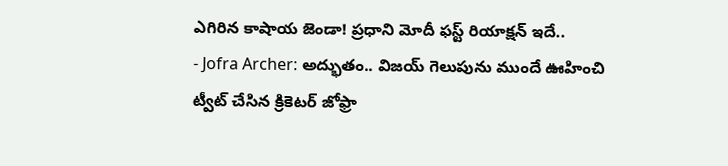ఎగిరిన కాషాయ జెండా! ప్రధాని మోదీ ఫస్ట్ రియాక్షన్ ఇదే..
- Jofra Archer: అద్భుతం.. విజయ్ గెలుపును ముందే ఊహించి ట్వీట్ చేసిన క్రికెటర్ జోఫ్రా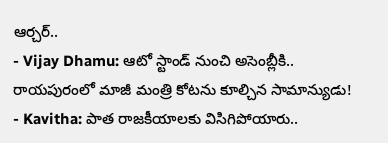ఆర్చర్..
- Vijay Dhamu: ఆటో స్టాండ్ నుంచి అసెంబ్లీకి.. రాయపురంలో మాజీ మంత్రి కోటను కూల్చిన సామాన్యుడు!
- Kavitha: పాత రాజకీయాలకు విసిగిపోయారు..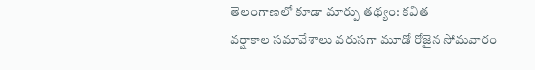తెలంగాణలో కూడా మార్పు తథ్యం: కవిత
వర్షాకాల సమావేశాలు వరుసగా మూడో రోజైన సోమవారం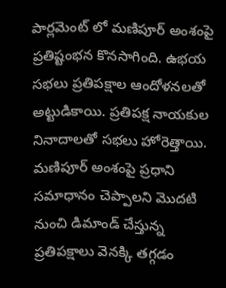పార్లమెంట్ లో మణిపూర్ అంశంపై ప్రతిష్టంభన కొనసాగింది. ఉభయ సభలు ప్రతిపక్షాల ఆందోళనలతో అట్టుడికాయి. ప్రతిపక్ష నాయకుల నినాదాలతో సభలు హోరెత్తాయి. మణిపూర్ అంశంపై ప్రధాని సమాధానం చెప్పాలని మొదటి నుంచి డిమాండ్ చేస్తున్న ప్రతిపక్షాలు వెనక్కి తగ్గడం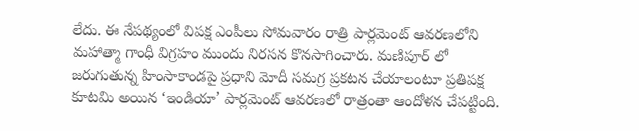లేదు. ఈ నేపథ్యంలో విపక్ష ఎంపీలు సోమవారం రాత్రి పార్లమెంట్ ఆవరణలోని మహాత్మా గాంధీ విగ్రహం ముందు నిరసన కొనసాగించారు. మణిపూర్ లో జరుగుతున్న హింసాకాండపై ప్రధాని మోదీ సమగ్ర ప్రకటన చేయాలంటూ ప్రతిపక్ష కూటమి అయిన ‘ఇండియా’ పార్లమెంట్ ఆవరణలో రాత్రంతా ఆందోళన చేపట్టింది.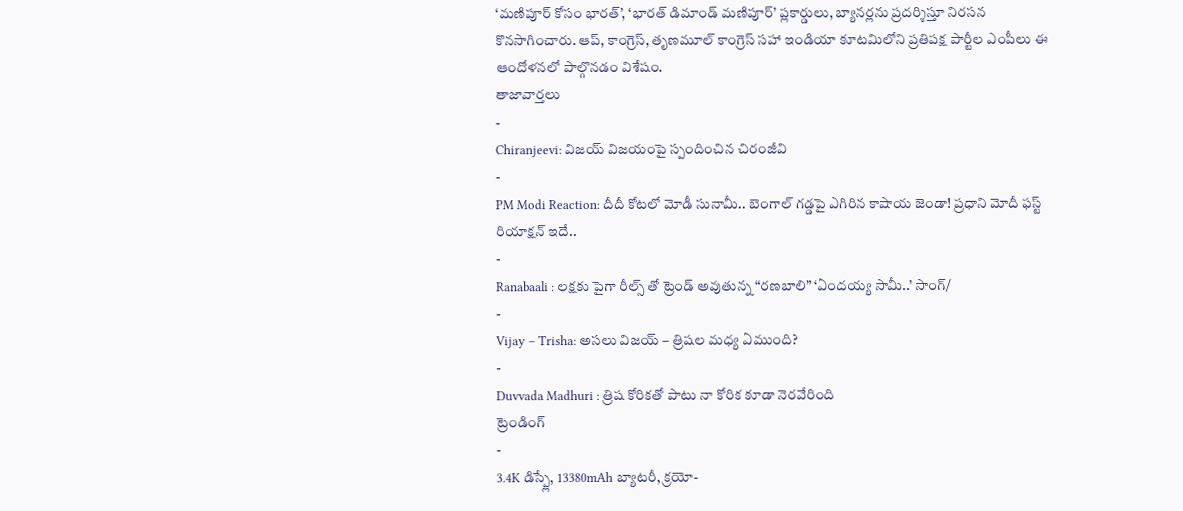‘మణిపూర్ కోసం భారత్’, ‘భారత్ డిమాండ్ మణిపూర్’ ప్లకార్డులు, బ్యానర్లను ప్రదర్శిస్తూ నిరసన కొనసాగించారు. ఆప్, కాంగ్రెస్, తృణమూల్ కాంగ్రెస్ సహా ఇండియా కూటమిలోని ప్రతిపక్ష పార్టీల ఎంపీలు ఈ ఆందోళనలో పాల్గొనడం విశేషం.
తాజావార్తలు
-
Chiranjeevi: విజయ్ విజయంపై స్పందించిన చిరంజీవి
-
PM Modi Reaction: దీదీ కోటలో మోడీ సునామీ.. బెంగాల్ గడ్డపై ఎగిరిన కాషాయ జెండా! ప్రధాని మోదీ ఫస్ట్ రియాక్షన్ ఇదే..
-
Ranabaali : లక్షకు పైగా రీల్స్ తో ట్రెండ్ అవుతున్న “రణబాలి” ‘ఏందయ్య సామీ..’ సాంగ్/
-
Vijay – Trisha: అసలు విజయ్ – త్రిషల మధ్య ఏముంది?
-
Duvvada Madhuri : త్రిష కోరికతో పాటు నా కోరిక కూడా నెరవేరింది
ట్రెండింగ్
-
3.4K డిస్ప్లే, 13380mAh బ్యాటరీ, క్రయో-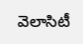వెలాసిటీ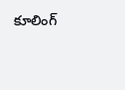కూలింగ్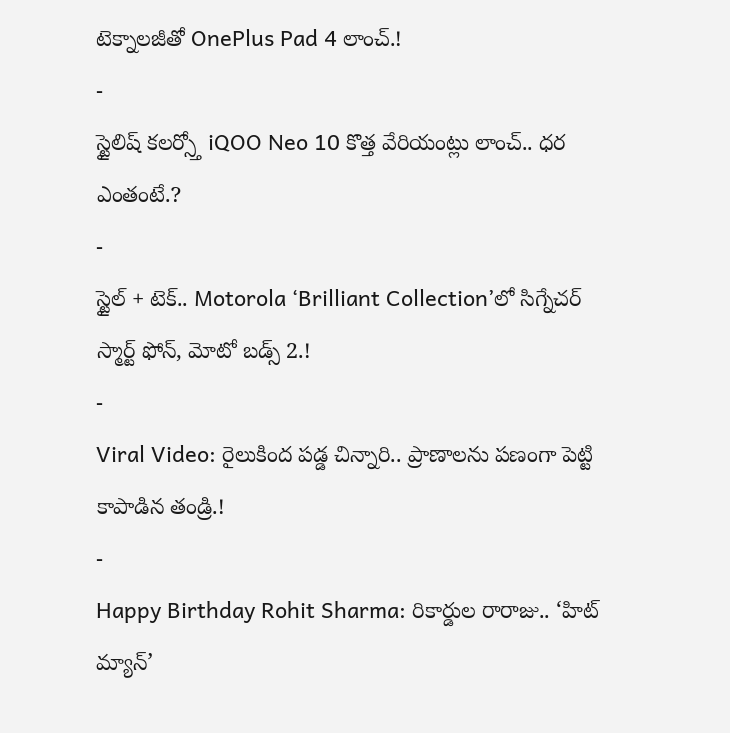టెక్నాలజీతో OnePlus Pad 4 లాంచ్.!
-
స్టైలిష్ కలర్స్తో iQOO Neo 10 కొత్త వేరియంట్లు లాంచ్.. ధర ఎంతంటే.?
-
స్టైల్ + టెక్.. Motorola ‘Brilliant Collection’లో సిగ్నేచర్ స్మార్ట్ ఫోన్, మోటో బడ్స్ 2.!
-
Viral Video: రైలుకింద పడ్డ చిన్నారి.. ప్రాణాలను పణంగా పెట్టి కాపాడిన తండ్రి.!
-
Happy Birthday Rohit Sharma: రికార్డుల రారాజు.. ‘హిట్ మ్యాన్’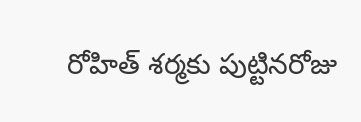రోహిత్ శర్మకు పుట్టినరోజు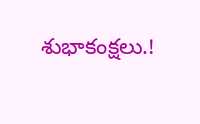శుభాకంక్షలు.!